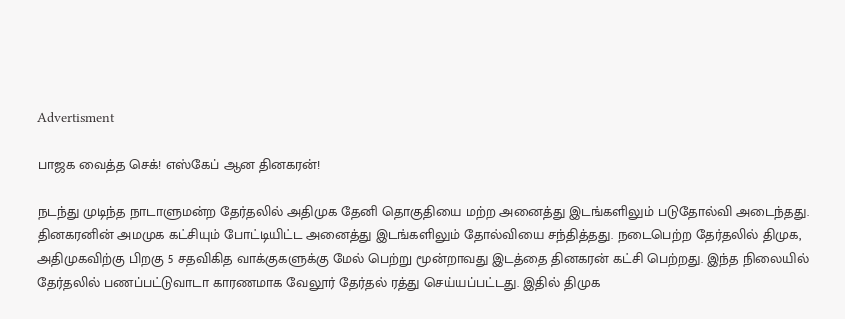Advertisment

பாஜக வைத்த செக்! எஸ்கேப் ஆன தினகரன்!

நடந்து முடிந்த நாடாளுமன்ற தேர்தலில் அதிமுக தேனி தொகுதியை மற்ற அனைத்து இடங்களிலும் படுதோல்வி அடைந்தது. தினகரனின் அமமுக கட்சியும் போட்டியிட்ட அனைத்து இடங்களிலும் தோல்வியை சந்தித்தது. நடைபெற்ற தேர்தலில் திமுக, அதிமுகவிற்கு பிறகு 5 சதவிகித வாக்குகளுக்கு மேல் பெற்று மூன்றாவது இடத்தை தினகரன் கட்சி பெற்றது. இந்த நிலையில் தேர்தலில் பணப்பட்டுவாடா காரணமாக வேலூர் தேர்தல் ரத்து செய்யப்பட்டது. இதில் திமுக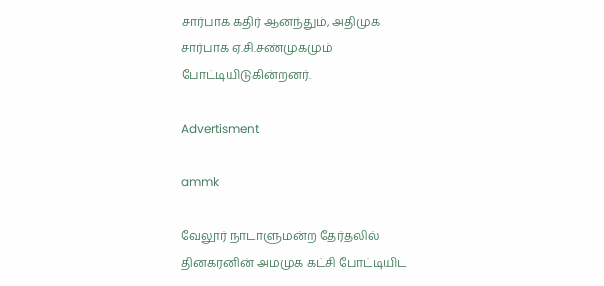சார்பாக கதிர் ஆனந்தும், அதிமுக சார்பாக ஏ.சி.சண்முகமும் போட்டியிடுகின்றனர்.

Advertisment

ammk

வேலூர் நாடாளுமன்ற தேர்தலில் தினகரனின் அமமுக கட்சி போட்டியிட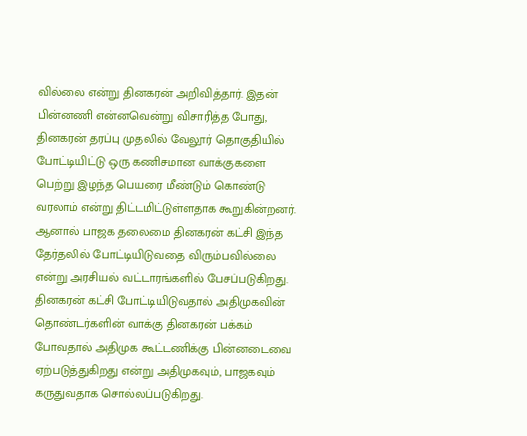வில்லை என்று தினகரன் அறிவித்தார். இதன் பின்னணி என்னவென்று விசாரித்த போது, தினகரன் தரப்பு முதலில் வேலூர் தொகுதியில் போட்டியிட்டு ஒரு கணிசமான வாக்குகளை பெற்று இழந்த பெயரை மீண்டும் கொண்டு வரலாம் என்று திட்டமிட்டுள்ளதாக கூறுகின்றனர். ஆனால் பாஜக தலைமை தினகரன் கட்சி இந்த தேர்தலில் போட்டியிடுவதை விரும்பவில்லை என்று அரசியல் வட்டாரங்களில் பேசப்படுகிறது. தினகரன் கட்சி போட்டியிடுவதால் அதிமுகவின் தொண்டர்களின் வாக்கு தினகரன் பக்கம் போவதால் அதிமுக கூட்டணிக்கு பின்னடைவை ஏற்படுத்துகிறது என்று அதிமுகவும், பாஜகவும் கருதுவதாக சொல்லப்படுகிறது.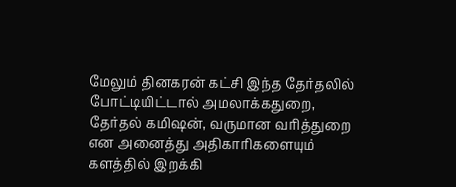மேலும் தினகரன் கட்சி இந்த தேர்தலில் போட்டியிட்டால் அமலாக்கதுறை, தேர்தல் கமிஷன், வருமான வரித்துறை என அனைத்து அதிகாரிகளையும் களத்தில் இறக்கி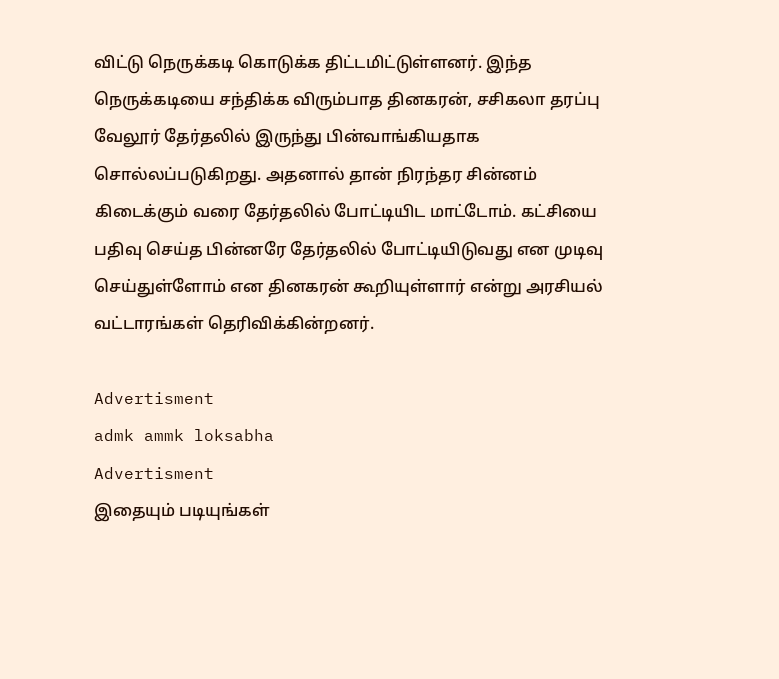விட்டு நெருக்கடி கொடுக்க திட்டமிட்டுள்ளனர். இந்த நெருக்கடியை சந்திக்க விரும்பாத தினகரன், சசிகலா தரப்பு வேலூர் தேர்தலில் இருந்து பின்வாங்கியதாக சொல்லப்படுகிறது. அதனால் தான் நிரந்தர சின்னம் கிடைக்கும் வரை தேர்தலில் போட்டியிட மாட்டோம். கட்சியை பதிவு செய்த பின்னரே தேர்தலில் போட்டியிடுவது என முடிவு செய்துள்ளோம் என தினகரன் கூறியுள்ளார் என்று அரசியல் வட்டாரங்கள் தெரிவிக்கின்றனர்.

Advertisment
admk ammk loksabha
Advertisment
இதையும் படியுங்கள்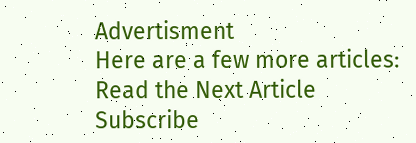Advertisment
Here are a few more articles:
Read the Next Article
Subscribe